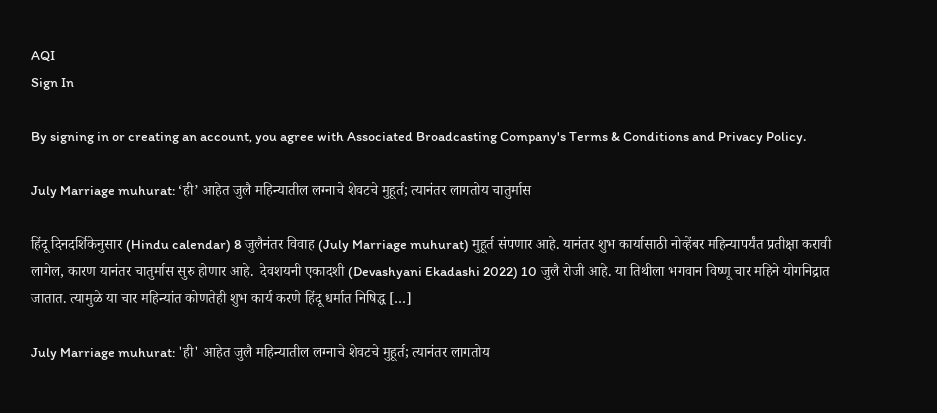AQI
Sign In

By signing in or creating an account, you agree with Associated Broadcasting Company's Terms & Conditions and Privacy Policy.

July Marriage muhurat: ‘ही’ आहेत जुलै महिन्यातील लग्नाचे शेवटचे मुहूर्त; त्यानंतर लागतोय चातुर्मास

हिंदू दिनदर्शिकेनुसार (Hindu calendar) 8 जुलैनंतर विवाह (July Marriage muhurat) मुहूर्त संपणार आहे. यानंतर शुभ कार्यासाठी नोव्हेंबर महिन्यापर्यंत प्रतीक्षा करावी लागेल, कारण यानंतर चातुर्मास सुरु होणार आहे.  देवशयनी एकादशी (Devashyani Ekadashi 2022) 10 जुलै रोजी आहे. या तिथीला भगवान विष्णू चार महिने योगनिद्रात जातात. त्यामुळे या चार महिन्यांत कोणतेही शुभ कार्य करणे हिंदू धर्मात निषिद्ध […]

July Marriage muhurat: 'ही' आहेत जुलै महिन्यातील लग्नाचे शेवटचे मुहूर्त; त्यानंतर लागतोय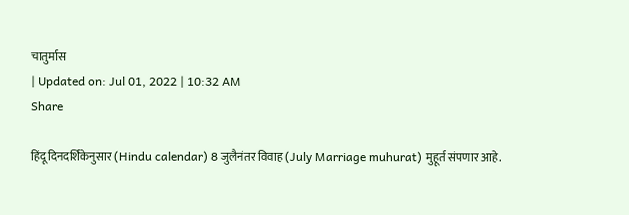चातुर्मास
| Updated on: Jul 01, 2022 | 10:32 AM
Share

हिंदू दिनदर्शिकेनुसार (Hindu calendar) 8 जुलैनंतर विवाह (July Marriage muhurat) मुहूर्त संपणार आहे.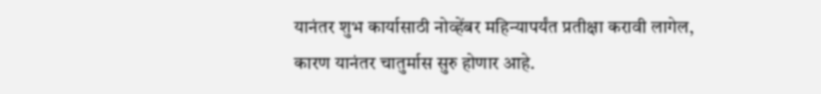यानंतर शुभ कार्यासाठी नोव्हेंबर महिन्यापर्यंत प्रतीक्षा करावी लागेल, कारण यानंतर चातुर्मास सुरु होणार आहे.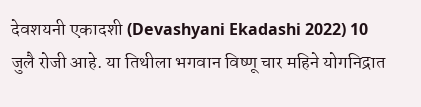देवशयनी एकादशी (Devashyani Ekadashi 2022) 10 जुलै रोजी आहे. या तिथीला भगवान विष्णू चार महिने योगनिद्रात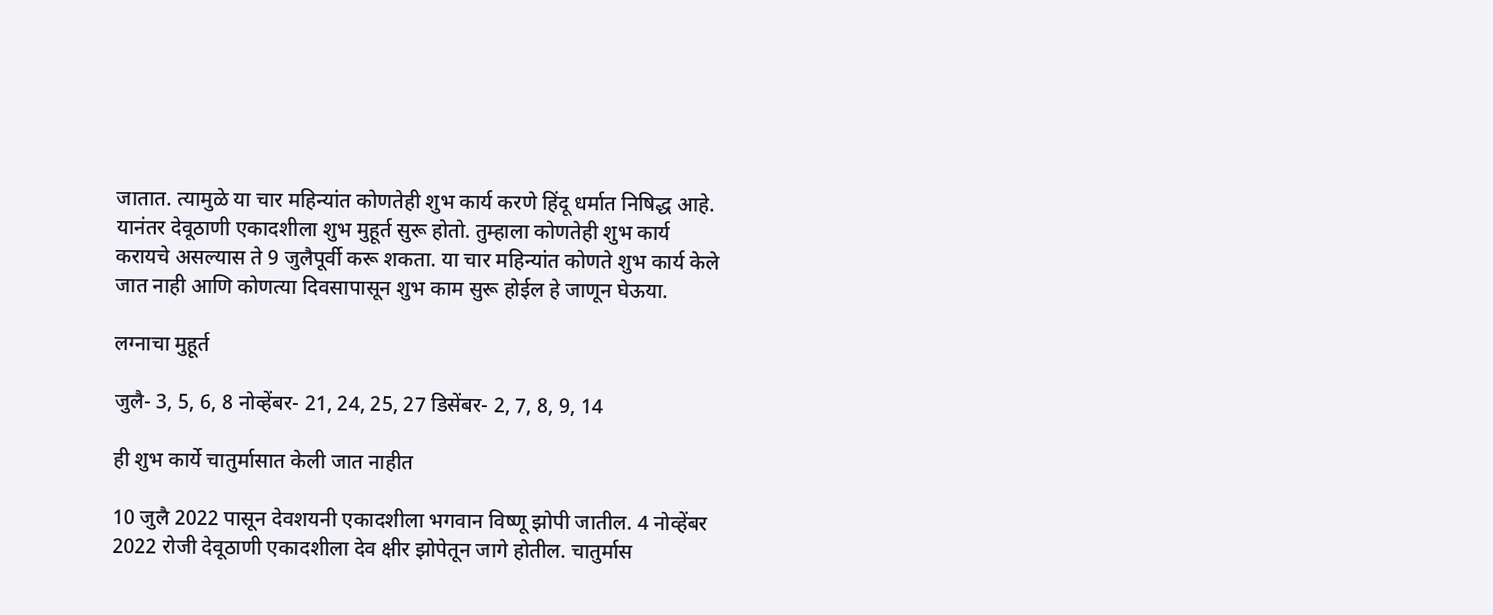जातात. त्यामुळे या चार महिन्यांत कोणतेही शुभ कार्य करणे हिंदू धर्मात निषिद्ध आहे. यानंतर देवूठाणी एकादशीला शुभ मुहूर्त सुरू होतो. तुम्हाला कोणतेही शुभ कार्य करायचे असल्यास ते 9 जुलैपूर्वी करू शकता. या चार महिन्यांत कोणते शुभ कार्य केले जात नाही आणि कोणत्या दिवसापासून शुभ काम सुरू होईल हे जाणून घेऊया.

लग्नाचा मुहूर्त

जुलै- 3, 5, 6, 8 नोव्हेंबर- 21, 24, 25, 27 डिसेंबर- 2, 7, 8, 9, 14

ही शुभ कार्ये चातुर्मासात केली जात नाहीत

10 जुलै 2022 पासून देवशयनी एकादशीला भगवान विष्णू झोपी जातील. 4 नोव्हेंबर 2022 रोजी देवूठाणी एकादशीला देव क्षीर झोपेतून जागे होतील. चातुर्मास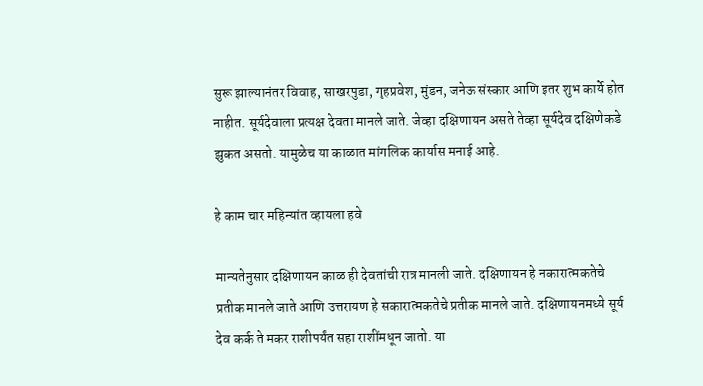सुरू झाल्यानंतर विवाह, साखरपुडा, गृहप्रवेश, मुंडन, जनेऊ संस्कार आणि इतर शुभ कार्ये होत नाहीत. सूर्यदेवाला प्रत्यक्ष देवता मानले जाते. जेव्हा दक्षिणायन असते तेव्हा सूर्यदेव दक्षिणेकडे झुकत असतो. यामुळेच या काळात मांगलिक कार्यास मनाई आहे.

हे काम चार महिन्यांत व्हायला हवे

मान्यतेनुसार दक्षिणायन काळ ही देवतांची रात्र मानली जाते. दक्षिणायन हे नकारात्मकतेचे प्रतीक मानले जाते आणि उत्तरायण हे सकारात्मकतेचे प्रतीक मानले जाते. दक्षिणायनमध्ये सूर्य देव कर्क ते मकर राशीपर्यंत सहा राशींमधून जातो. या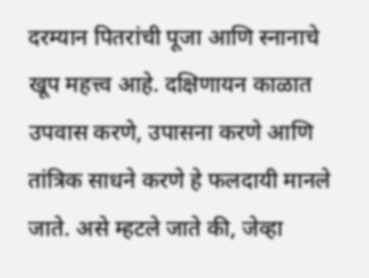दरम्यान पितरांची पूजा आणि स्नानाचे खूप महत्त्व आहे. दक्षिणायन काळात उपवास करणे, उपासना करणे आणि तांत्रिक साधने करणे हे फलदायी मानले जाते. असे म्हटले जाते की, जेव्हा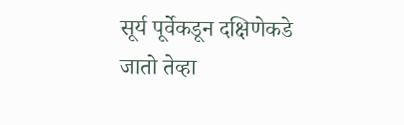सूर्य पूर्वेकडून दक्षिणेकडे जातो तेव्हा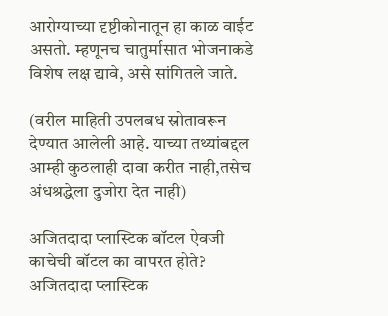आरोग्याच्या दृष्टीकोनातून हा काळ वाईट असतो. म्हणूनच चातुर्मासात भोजनाकडे विशेष लक्ष द्यावे, असे सांगितले जाते.

(वरील माहिती उपलबध स्रोतावरून देण्यात आलेली आहे. याच्या तथ्यांबद्दल आम्ही कुठलाही दावा करीत नाही,तसेच अंधश्रद्धेला दुजोरा देत नाही)

अजितदादा प्लास्टिक बॉटल ऐवजी काचेची बॉटल का वापरत होते?
अजितदादा प्लास्टिक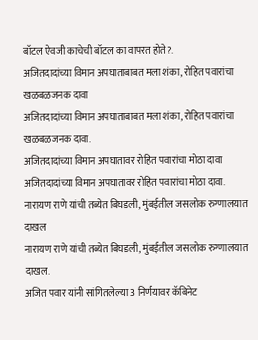बॉटल ऐवजी काचेची बॉटल का वापरत होते?.
अजितदादांच्या विमान अपघाताबाबत मला शंका, रोहित पवारांचा खळबळजनक दावा
अजितदादांच्या विमान अपघाताबाबत मला शंका, रोहित पवारांचा खळबळजनक दावा.
अजितदादांच्या विमान अपघातावर रोहित पवारांचा मोठा दावा
अजितदादांच्या विमान अपघातावर रोहित पवारांचा मोठा दावा.
नारायण राणे यांची तब्येत बिघडली, मुंबईतील जसलोक रुग्णालयात दाखल
नारायण राणे यांची तब्येत बिघडली, मुंबईतील जसलोक रुग्णालयात दाखल.
अजित पवार यांनी सांगितलेल्या 3 निर्णयावर कॅबिनेट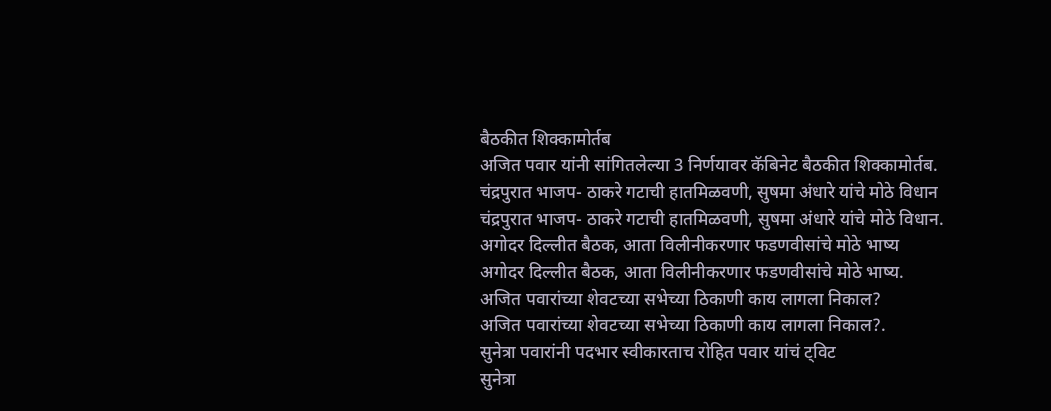बैठकीत शिक्कामोर्तब
अजित पवार यांनी सांगितलेल्या 3 निर्णयावर कॅबिनेट बैठकीत शिक्कामोर्तब.
चंद्रपुरात भाजप- ठाकरे गटाची हातमिळवणी, सुषमा अंधारे यांचे मोठे विधान
चंद्रपुरात भाजप- ठाकरे गटाची हातमिळवणी, सुषमा अंधारे यांचे मोठे विधान.
अगोदर दिल्लीत बैठक, आता विलीनीकरणार फडणवीसांचे मोठे भाष्य
अगोदर दिल्लीत बैठक, आता विलीनीकरणार फडणवीसांचे मोठे भाष्य.
अजित पवारांच्या शेवटच्या सभेच्या ठिकाणी काय लागला निकाल?
अजित पवारांच्या शेवटच्या सभेच्या ठिकाणी काय लागला निकाल?.
सुनेत्रा पवारांनी पदभार स्वीकारताच रोहित पवार यांचं ट्विट
सुनेत्रा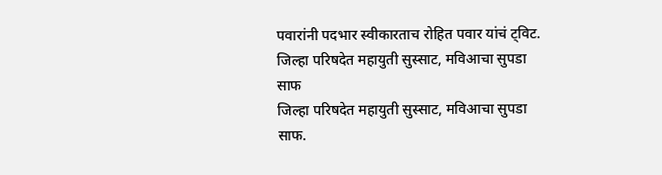पवारांनी पदभार स्वीकारताच रोहित पवार यांचं ट्विट.
जिल्हा परिषदेत महायुती सुस्साट, मविआचा सुपडा साफ
जिल्हा परिषदेत महायुती सुस्साट, मविआचा सुपडा साफ.